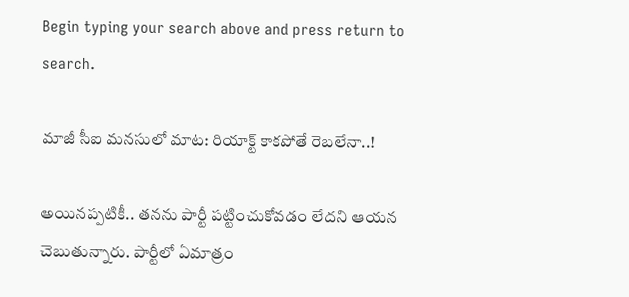Begin typing your search above and press return to search.

మాజీ సీఐ మ‌న‌సులో మాట‌: రియాక్ట్ కాక‌పోతే రెబ‌లేనా..!

అయిన‌ప్ప‌టికీ.. త‌న‌ను పార్టీ ప‌ట్టించుకోవ‌డం లేద‌ని ఆయ‌న చెబుతున్నారు. పార్టీలో ఏమాత్రం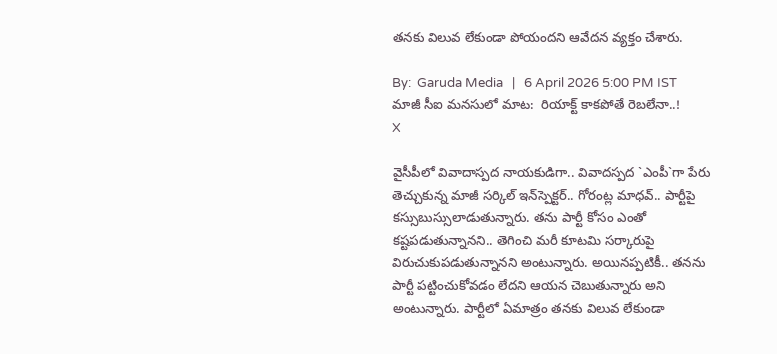త‌న‌కు విలువ లేకుండా పోయంద‌ని ఆవేద‌న వ్య‌క్తం చేశారు.

By:  Garuda Media   |   6 April 2026 5:00 PM IST
మాజీ సీఐ మ‌న‌సులో మాట‌:  రియాక్ట్ కాక‌పోతే రెబ‌లేనా..!
X

వైసీపీలో వివాదాస్ప‌ద నాయ‌కుడిగా.. వివాదస్పద `ఎంపీ`గా పేరు తెచ్చుకున్న మాజీ స‌ర్కిల్ ఇన్‌స్పెక్ట‌ర్‌.. గోరంట్ల మాధ‌వ్‌.. పార్టీపై క‌స్సుబుస్సులాడుతున్నారు. త‌ను పార్టీ కోసం ఎంతో క‌ష్ట‌ప‌డుతున్నాన‌ని.. తెగించి మ‌రీ కూట‌మి స‌ర్కారుపై విరుచుకుప‌డుతున్నాన‌ని అంటున్నారు. అయిన‌ప్ప‌టికీ.. త‌న‌ను పార్టీ ప‌ట్టించుకోవ‌డం లేద‌ని ఆయ‌న చెబుతున్నారు అని అంటున్నారు. పార్టీలో ఏమాత్రం త‌న‌కు విలువ లేకుండా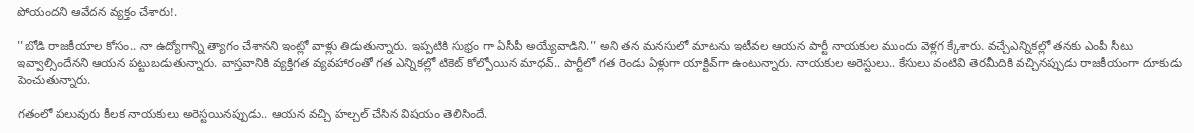పోయంద‌ని ఆవేద‌న వ్య‌క్తం చేశారు!.

''బోడి రాజ‌కీయాల కోసం.. నా ఉద్యోగాన్ని త్యాగం చేశాన‌ని ఇంట్లో వాళ్లు తిడుతున్నారు. ఇప్ప‌టికి సుభ్రం గా ఏసీపీ అయ్యేవాడిని.'' అని త‌న మ‌న‌సులో మాటను ఇటీవ‌ల ఆయ‌న పార్టీ నాయ‌కుల ముందు వెళ్ల‌గ క్కేశారు. వ‌చ్చేఎన్నిక‌ల్లో త‌న‌కు ఎంపీ సీటు ఇవ్వాల్సిందేన‌ని ఆయ‌న ప‌ట్టుబ‌డుతున్నారు. వాస్త‌వానికి వ్య‌క్తిగ‌త వ్య‌వ‌హారంతో గ‌త ఎన్నిక‌ల్లో టికెట్ కోల్పోయిన మాధ‌వ్‌.. పార్టీలో గ‌త రెండు ఏళ్లుగా యాక్టివ్‌గా ఉంటున్నారు. నాయ‌కుల అరెస్టులు.. కేసులు వంటివి తెర‌మీదికి వ‌చ్చిన‌ప్పుడు రాజ‌కీయంగా దూకుడు పెంచుతున్నారు.

గ‌తంలో ప‌లువురు కీల‌క నాయ‌కులు అరెస్ట‌యిన‌ప్పుడు.. ఆయ‌న వ‌చ్చి హ‌ల్చ‌ల్ చేసిన విష‌యం తెలిసిందే.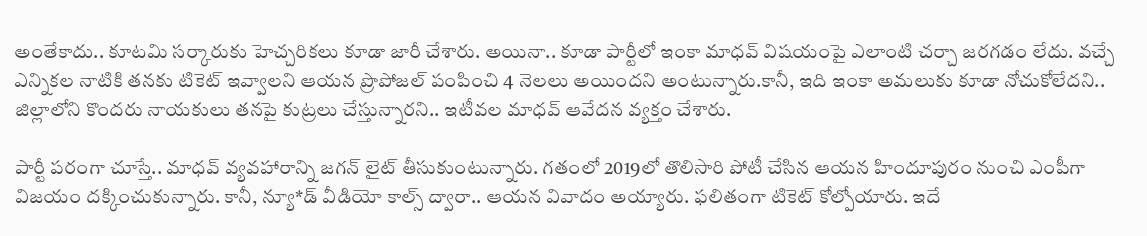అంతేకాదు.. కూట‌మి స‌ర్కారుకు హెచ్చరిక‌లు కూడా జారీ చేశారు. అయినా.. కూడా పార్టీలో ఇంకా మాధ‌వ్‌ విష‌యంపై ఎలాంటి చర్చా జ‌ర‌గ‌డం లేదు. వ‌చ్చే ఎన్నిక‌ల నాటికి త‌న‌కు టికెట్ ఇవ్వాల‌ని ఆయ‌న ప్రొపోజ‌ల్ పంపించి 4 నెల‌లు అయింద‌ని అంటున్నారు.కానీ, ఇది ఇంకా అమ‌లుకు కూడా నోచుకోలేద‌ని.. జిల్లాలోని కొంద‌రు నాయ‌కులు త‌న‌పై కుట్ర‌లు చేస్తున్నార‌ని.. ఇటీవ‌ల మాధ‌వ్ ఆవేద‌న వ్య‌క్తం చేశారు.

పార్టీ ప‌రంగా చూస్తే.. మాధ‌వ్ వ్య‌వ‌హారాన్ని జ‌గ‌న్ లైట్ తీసుకుంటున్నారు. గ‌తంలో 2019లో తొలిసారి పోటీ చేసిన ఆయ‌న హిందూపురం నుంచి ఎంపీగా విజ‌యం ద‌క్కించుకున్నారు. కానీ, న్యూ*డ్‌ వీడియో కాల్స్ ద్వారా.. ఆయ‌న వివాదం అయ్యారు. ఫ‌లితంగా టికెట్ కోల్పోయారు. ఇదే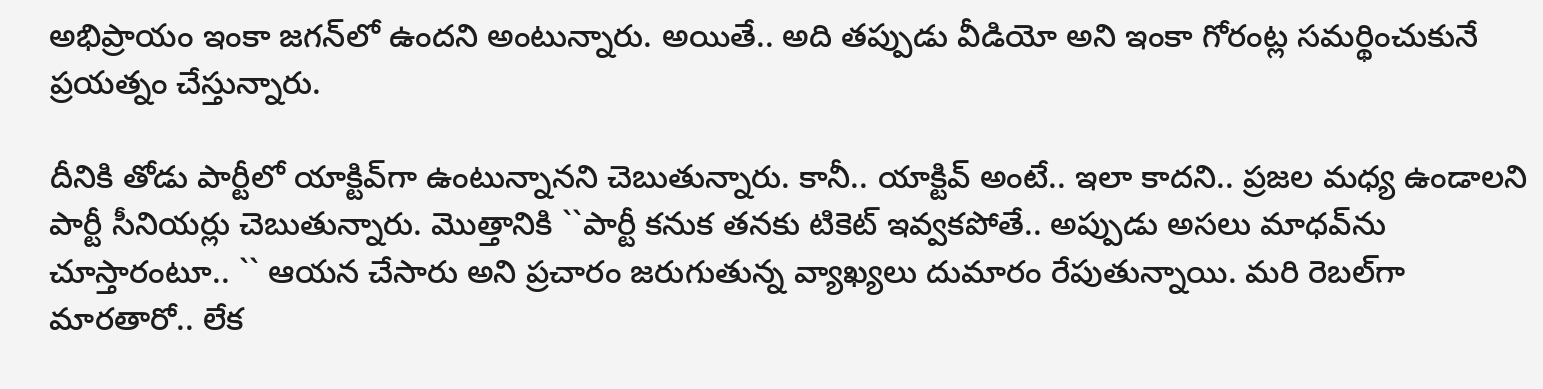అభిప్రాయం ఇంకా జ‌గ‌న్‌లో ఉంద‌ని అంటున్నారు. అయితే.. అది త‌ప్పుడు వీడియో అని ఇంకా గోరంట్ల స‌మ‌ర్థించుకునే ప్ర‌య‌త్నం చేస్తున్నారు.

దీనికి తోడు పార్టీలో యాక్టివ్‌గా ఉంటున్నాన‌ని చెబుతున్నారు. కానీ.. యాక్టివ్ అంటే.. ఇలా కాద‌ని.. ప్ర‌జ‌ల మ‌ధ్య ఉండాల‌ని పార్టీ సీనియ‌ర్లు చెబుతున్నారు. మొత్తానికి ``పార్టీ క‌నుక త‌న‌కు టికెట్ ఇవ్వ‌క‌పోతే.. అప్పుడు అస‌లు మాధ‌వ్‌ను చూస్తారంటూ.. `` ఆయ‌న చేసారు అని ప్రచారం జరుగుతున్న వ్యాఖ్య‌లు దుమారం రేపుతున్నాయి. మ‌రి రెబ‌ల్‌గా మార‌తారో.. లేక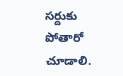స‌ర్దుకు పోతారో చూడాలి.